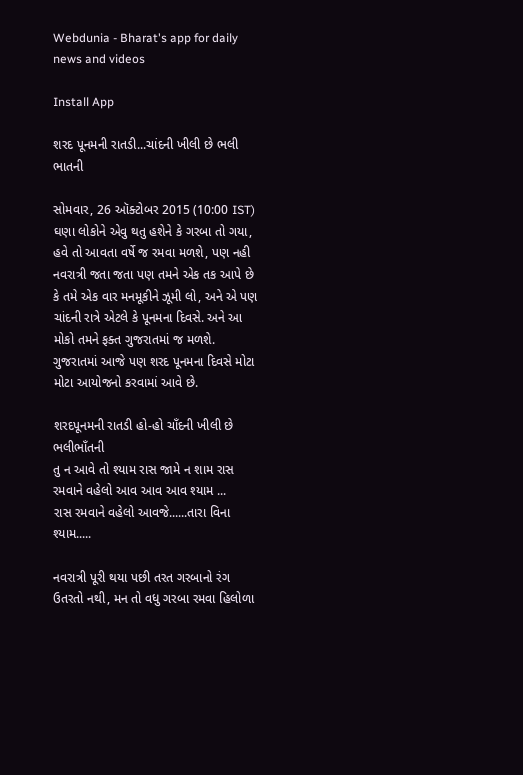Webdunia - Bharat's app for daily news and videos

Install App

શરદ પૂનમની રાતડી...ચાંદની ખીલી છે ભલી ભાતની

સોમવાર, 26 ઑક્ટોબર 2015 (10:00 IST)
ઘણા લોકોને એવુ થતુ હશેને કે ગરબા તો ગયા, હવે તો આવતા વર્ષે જ રમવા મળશે, પણ નહી નવરાત્રી જતા જતા પણ તમને એક તક આપે છે કે તમે એક વાર મનમૂકીને ઝૂમી લો, અને એ પણ ચાંદની રાત્રે એટલે કે પૂનમના દિવસે. અને આ મોકો તમને ફક્ત ગુજરાતમાં જ મળશે. ગુજરાતમાં આજે પણ શરદ પૂનમના દિવસે મોટા મોટા આયોજનો કરવામાં આવે છે.

શરદપૂનમની રાતડી હો-હો ચાઁદની ખીલી છે ભલીભાઁતની
તુ ન આવે તો શ્યામ રાસ જામે ન શામ રાસ રમવાને વહેલો આવ આવ આવ શ્યામ ...
રાસ રમવાને વહેલો આવજે......તારા વિના શ્યામ.....

નવરાત્રી પૂરી થયા પછી તરત ગરબાનો રંગ ઉતરતો નથી, મન તો વધુ ગરબા રમવા હિલોળા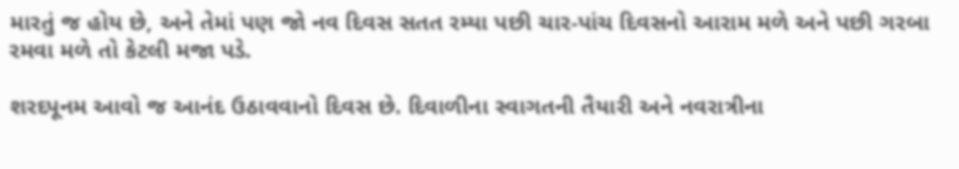મારતું જ હોય છે, અને તેમાં પણ જો નવ દિવસ સતત રમ્યા પછી ચાર-પાંચ દિવસનો આરામ મળે અને પછી ગરબા રમવા મળે તો કેટલી મજા પડે.

શરદપૂનમ આવો જ આનંદ ઉઠાવવાનો દિવસ છે. દિવાળીના સ્વાગતની તૈયારી અને નવરાત્રીના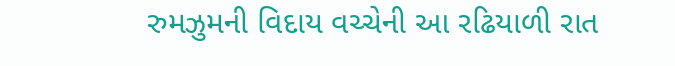રુમઝુમની વિદાય વચ્ચેની આ રઢિયાળી રાત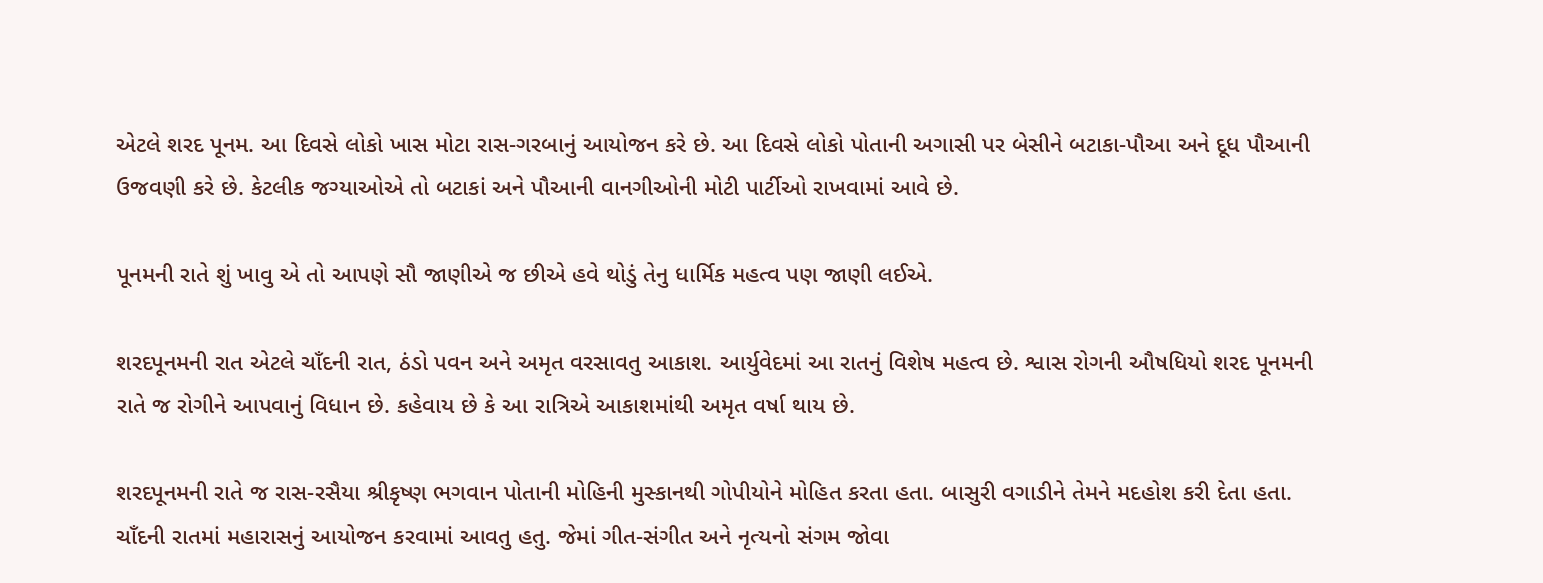એટલે શરદ પૂનમ. આ દિવસે લોકો ખાસ મોટા રાસ-ગરબાનું આયોજન કરે છે. આ દિવસે લોકો પોતાની અગાસી પર બેસીને બટાકા-પૌઆ અને દૂધ પૌઆની ઉજવણી કરે છે. કેટલીક જગ્યાઓએ તો બટાકાં અને પૌઆની વાનગીઓની મોટી પાર્ટીઓ રાખવામાં આવે છે.

પૂનમની રાતે શું ખાવુ એ તો આપણે સૌ જાણીએ જ છીએ હવે થોડું તેનુ ધાર્મિક મહત્વ પણ જાણી લઈએ.

શરદપૂનમની રાત એટલે ચાઁદની રાત, ઠંડો પવન અને અમૃત વરસાવતુ આકાશ. આર્યુવેદમાં આ રાતનું વિશેષ મહત્વ છે. શ્વાસ રોગની ઔષધિયો શરદ પૂનમની રાતે જ રોગીને આપવાનું વિધાન છે. કહેવાય છે કે આ રાત્રિએ આકાશમાંથી અમૃત વર્ષા થાય છે.

શરદપૂનમની રાતે જ રાસ-રસૈયા શ્રીકૃષ્ણ ભગવાન પોતાની મોહિની મુસ્કાનથી ગોપીયોને મોહિત કરતા હતા. બાસુરી વગાડીને તેમને મદહોશ કરી દેતા હતા. ચાઁદની રાતમાં મહારાસનું આયોજન કરવામાં આવતુ હતુ. જેમાં ગીત-સંગીત અને નૃત્યનો સંગમ જોવા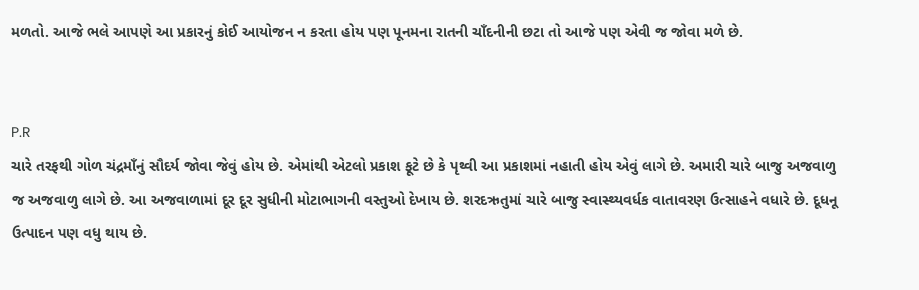મળતો. આજે ભલે આપણે આ પ્રકારનું કોઈ આયોજન ન કરતા હોય પણ પૂનમના રાતની ચાઁદનીની છટા તો આજે પણ એવી જ જોવા મળે છે.


P.R
ચારે તરફથી ગોળ ચંદ્રમાઁનું સૌદર્ય જોવા જેવું હોય છે. એમાંથી એટલો પ્રકાશ ફૂટે છે કે પૃથ્વી આ પ્રકાશમાં નહાતી હોય એવું લાગે છે. અમારી ચારે બાજુ અજવાળુ જ અજવાળુ લાગે છે. આ અજવાળામાં દૂર દૂર સુધીની મોટાભાગની વસ્તુઓ દેખાય છે. શરદઋતુમાં ચારે બાજુ સ્વાસ્થ્યવર્ધક વાતાવરણ ઉત્સાહને વધારે છે. દૂધનૂ ઉત્પાદન પણ વધુ થાય છે.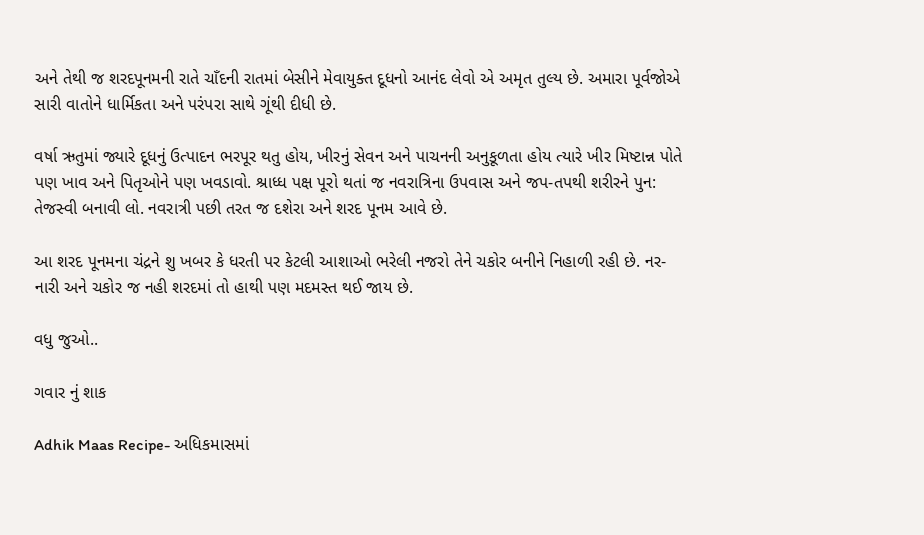અને તેથી જ શરદપૂનમની રાતે ચાઁદની રાતમાં બેસીને મેવાયુક્ત દૂધનો આનંદ લેવો એ અમૃત તુલ્ય છે. અમારા પૂર્વજોએ સારી વાતોને ધાર્મિકતા અને પરંપરા સાથે ગૂંથી દીધી છે.

વર્ષા ઋતુમાં જ્યારે દૂધનું ઉત્પાદન ભરપૂર થતુ હોય, ખીરનું સેવન અને પાચનની અનુકૂળતા હોય ત્યારે ખીર મિષ્ટાન્ન પોતે પણ ખાવ અને પિતૃઓને પણ ખવડાવો. શ્રાધ્ધ પક્ષ પૂરો થતાં જ નવરાત્રિના ઉપવાસ અને જપ-તપથી શરીરને પુન: તેજસ્વી બનાવી લો. નવરાત્રી પછી તરત જ દશેરા અને શરદ પૂનમ આવે છે.

આ શરદ પૂનમના ચંદ્રને શુ ખબર કે ધરતી પર કેટલી આશાઓ ભરેલી નજરો તેને ચકોર બનીને નિહાળી રહી છે. નર-નારી અને ચકોર જ નહી શરદમાં તો હાથી પણ મદમસ્ત થઈ જાય છે.

વધુ જુઓ..

ગવાર નું શાક

Adhik Maas Recipe- અધિકમાસમાં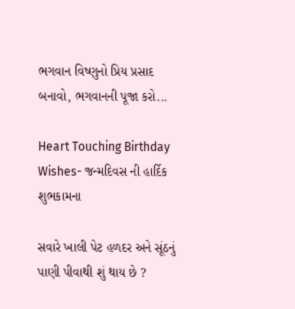ભગવાન વિષ્ણુનો પ્રિય પ્રસાદ બનાવો, ભગવાનની પૂજા કરો...

Heart Touching Birthday Wishes- જન્મદિવસ ની હાર્દિક શુભકામના

સવારે ખાલી પેટ હળદર અને સૂંઠનું પાણી પીવાથી શું થાય છે ?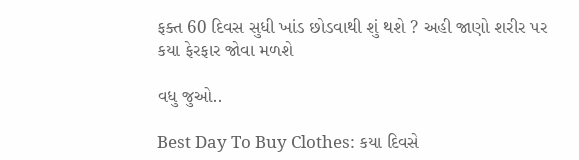ફક્ત 60 દિવસ સુધી ખાંડ છોડવાથી શું થશે ? અહી જાણો શરીર પર કયા ફેરફાર જોવા મળશે

વધુ જુઓ..

Best Day To Buy Clothes: કયા દિવસે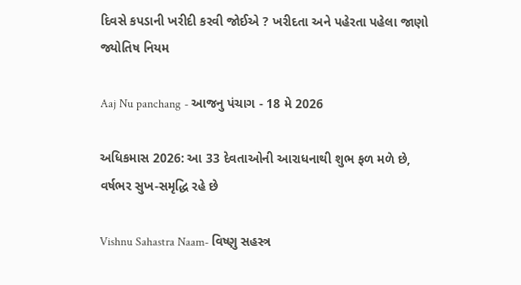દિવસે કપડાની ખરીદી કરવી જોઈએ ? ખરીદતા અને પહેરતા પહેલા જાણો જ્યોતિષ નિયમ

Aaj Nu panchang - આજનુ પંચાગ - 18 મે 2026

અધિકમાસ 2026: આ 33 દેવતાઓની આરાધનાથી શુભ ફળ મળે છે, વર્ષભર સુખ-સમૃદ્ધિ રહે છે

Vishnu Sahastra Naam- વિષ્ણુ સહસ્ત્ર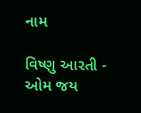નામ

વિષ્ણુ આરતી - ઓમ જય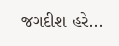જગદીશ હરે...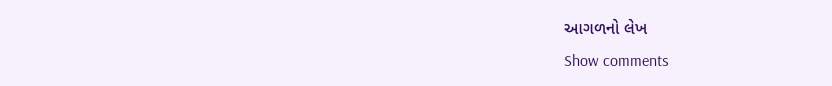આગળનો લેખ
Show comments